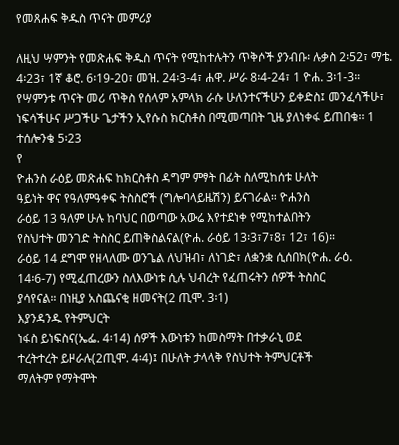የመጸሐፍ ቅዱስ ጥናት መምሪያ

ለዚህ ሣምንት የመጽሐፍ ቅዱስ ጥናት የሚከተሉትን ጥቅሶች ያንብቡ፡ ሉቃስ 2፡52፣ ማቴ. 4፡23፣ 1ኛ ቆሮ. 6፡19-20፣ መዝ. 24፡3-4፣ ሐዋ. ሥራ 8፡4-24፣ 1 ዮሐ. 3፡1-3።
የሣምንቱ ጥናት መሪ ጥቅስ የሰላም አምላክ ራሱ ሁለንተናችሁን ይቀድስ፤ መንፈሳችሁ፣ ነፍሳችሁና ሥጋችሁ ጌታችን ኢየሱስ ክርስቶስ በሚመጣበት ጊዜ ያለነቀፋ ይጠበቁ፡፡ 1 ተሰሎንቄ 5፡23
የ
ዮሐንስ ራዕይ መጽሐፍ ከክርስቶስ ዳግም ምፃት በፊት ስለሚከሰቱ ሁለት
ዓይነት ዋና የዓለምዓቀፍ ትስስሮች (ግሎባላይዜሽን) ይናገራል። ዮሐንስ
ራዕይ 13 ዓለም ሁሉ ከባህር በወጣው አውሬ እየተደነቀ የሚከተልበትን
የስህተት መንገድ ትስስር ይጠቅስልናል(ዮሐ. ራዕይ 13፡3፣7፣8፣ 12፣ 16)።
ራዕይ 14 ደግሞ የዘላለሙ ወንጌል ለህዝብ፣ ለነገድ፣ ለቋንቋ ሲሰበክ(ዮሐ. ራዕ.
14፡6-7) የሚፈጠረውን ስለእውነቱ ሲሉ ህብረት የፈጠሩትን ሰዎች ትስስር
ያሳየናል። በነዚያ አስጨናቂ ዘመናት(2 ጢሞ. 3፡1)
እያንዳንዱ የትምህርት
ነፋስ ይነፍስና(ኤፌ. 4፡14) ሰዎች እውነቱን ከመስማት በተቃራኒ ወደ
ተረትተረት ይዞራሉ(2ጢሞ. 4፡4)፤ በሁለት ታላላቅ የስህተት ትምህርቶች
ማለትም የማትሞት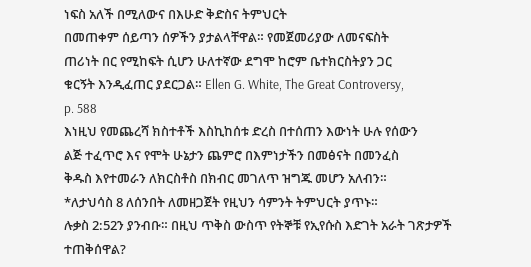ነፍስ አለች በሚለውና በእሁድ ቅድስና ትምህርት
በመጠቀም ሰይጣን ሰዎችን ያታልላቸዋል። የመጀመሪያው ለመናፍስት
ጠሪነት በር የሚከፍት ሲሆን ሁለተኛው ደግሞ ከሮም ቤተክርስትያን ጋር
ቁርኝት እንዲፈጠር ያደርጋል። Ellen G. White, The Great Controversy,
p. 588
እነዚህ የመጨረሻ ክስተቶች እስኪከሰቱ ድረስ በተሰጠን እውነት ሁሉ የሰውን
ልጅ ተፈጥሮ እና የሞት ሁኔታን ጨምሮ በእምነታችን በመፅናት በመንፈስ
ቅዱስ እየተመራን ለክርስቶስ በክብር መገለጥ ዝግጁ መሆን አለብን።
*ለታህሳስ 8 ለሰንበት ለመዘጋጀት የዚህን ሳምንት ትምህርት ያጥኑ።
ሉቃስ 2:52ን ያንብቡ። በዚህ ጥቅስ ውስጥ የትኞቹ የኢየሱስ እድገት አራት ገጽታዎች ተጠቅሰዋል?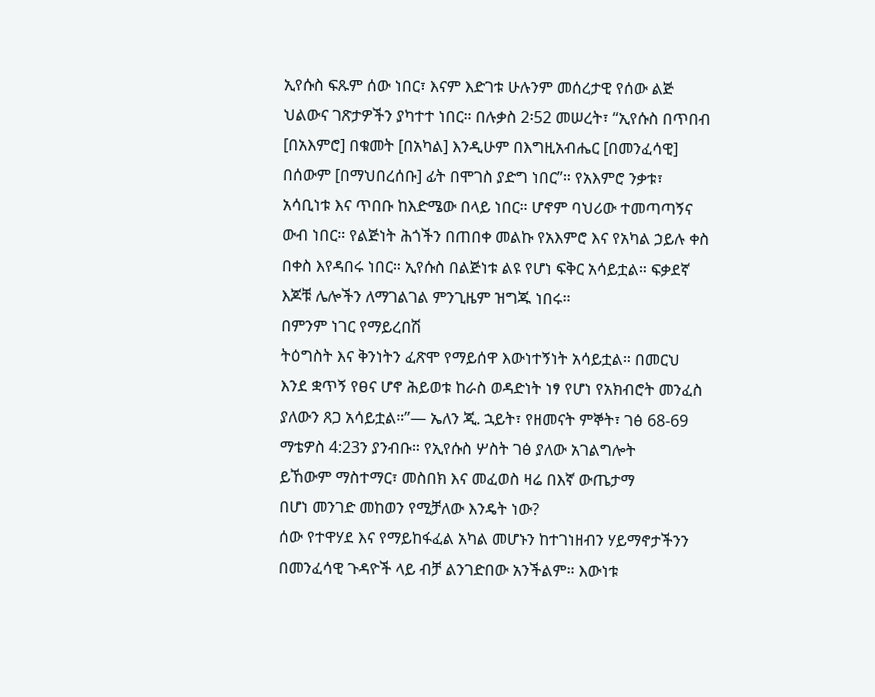ኢየሱስ ፍጹም ሰው ነበር፣ እናም እድገቱ ሁሉንም መሰረታዊ የሰው ልጅ
ህልውና ገጽታዎችን ያካተተ ነበር። በሉቃስ 2፡52 መሠረት፣ “ኢየሱስ በጥበብ
[በአእምሮ] በቁመት [በአካል] እንዲሁም በእግዚአብሔር [በመንፈሳዊ]
በሰውም [በማህበረሰቡ] ፊት በሞገስ ያድግ ነበር”። የአእምሮ ንቃቱ፣
አሳቢነቱ እና ጥበቡ ከእድሜው በላይ ነበር። ሆኖም ባህሪው ተመጣጣኝና
ውብ ነበር። የልጅነት ሕጎችን በጠበቀ መልኩ የአእምሮ እና የአካል ኃይሉ ቀስ
በቀስ እየዳበሩ ነበር። ኢየሱስ በልጅነቱ ልዩ የሆነ ፍቅር አሳይቷል። ፍቃደኛ
እጆቹ ሌሎችን ለማገልገል ምንጊዜም ዝግጁ ነበሩ።
በምንም ነገር የማይረበሽ
ትዕግስት እና ቅንነትን ፈጽሞ የማይሰዋ እውነተኝነት አሳይቷል። በመርህ
እንደ ቋጥኝ የፀና ሆኖ ሕይወቱ ከራስ ወዳድነት ነፃ የሆነ የአክብሮት መንፈስ
ያለውን ጸጋ አሳይቷል።”— ኤለን ጂ. ኋይት፣ የዘመናት ምኞት፣ ገፅ 68-69
ማቴዎስ 4:23ን ያንብቡ። የኢየሱስ ሦስት ገፅ ያለው አገልግሎት
ይኸውም ማስተማር፣ መስበክ እና መፈወስ ዛሬ በእኛ ውጤታማ
በሆነ መንገድ መከወን የሚቻለው እንዴት ነው?
ሰው የተዋሃደ እና የማይከፋፈል አካል መሆኑን ከተገነዘብን ሃይማኖታችንን
በመንፈሳዊ ጉዳዮች ላይ ብቻ ልንገድበው አንችልም። እውነቱ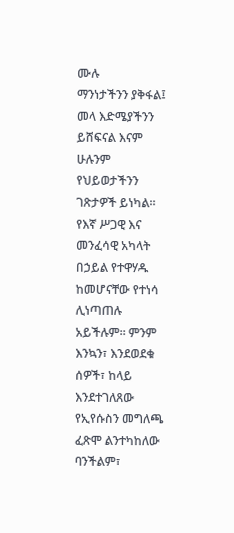ሙሉ
ማንነታችንን ያቅፋል፤ መላ እድሜያችንን ይሸፍናል እናም ሁሉንም
የህይወታችንን ገጽታዎች ይነካል። የእኛ ሥጋዊ እና መንፈሳዊ አካላት
በኃይል የተዋሃዱ ከመሆናቸው የተነሳ ሊነጣጠሉ አይችሉም። ምንም
እንኳን፣ እንደወደቁ ሰዎች፣ ከላይ እንደተገለጸው የኢየሱስን መግለጫ
ፈጽሞ ልንተካከለው ባንችልም፣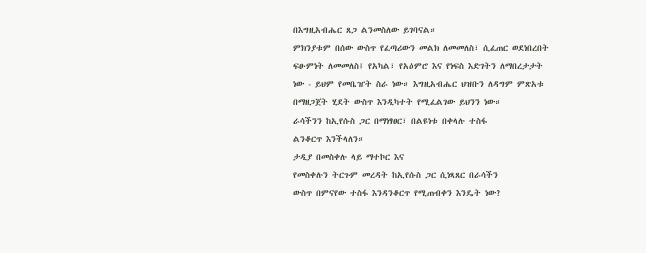በእግዚአብሔር ጸጋ ልንመስለው ይገባናል።
ምክንያቱም በሰው ውስጥ የፈጣሪውን መልክ ለመመለስ፣ ሲፈጠር ወደነበረበት
ፍፁምነት ለመመለስ፤ የአካል፣ የአዕምሮ እና የነፍስ እድገትን ለማበረታታት
ነው - ይህም የመቤዠት ስራ ነው። እግዚአብሔር ህዝቡን ለዳግም ምጽአቱ
በማዘጋጀት ሂደት ውስጥ እንዲካተት የሚፈልገው ይህንን ነው።
ራሳችንን ከኢየሱስ ጋር በማነፃፀር፣ በልዩነቱ በቀላሉ ተስፋ
ልንቆርጥ እንችላለን።
ታዲያ በመስቀሉ ላይ ማተኮር እና
የመስቀሉን ትርጉም መረዳት ከኢየሱስ ጋር ሲነጻጸር በራሳችን
ውስጥ በምናየው ተስፋ እንዳንቆርጥ የሚጠብቀን እንዴት ነው?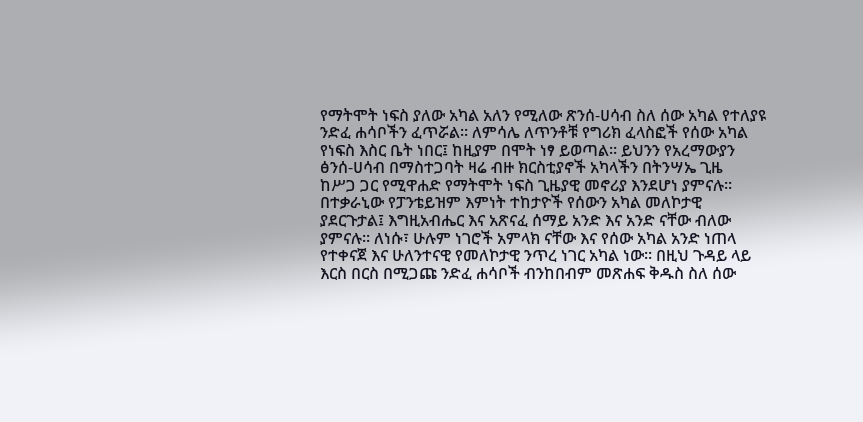የማትሞት ነፍስ ያለው አካል አለን የሚለው ጽንሰ-ሀሳብ ስለ ሰው አካል የተለያዩ
ንድፈ ሐሳቦችን ፈጥሯል። ለምሳሌ ለጥንቶቹ የግሪክ ፈላስፎች የሰው አካል
የነፍስ እስር ቤት ነበር፤ ከዚያም በሞት ነፃ ይወጣል። ይህንን የአረማውያን
ፅንሰ-ሀሳብ በማስተጋባት ዛሬ ብዙ ክርስቲያኖች አካላችን በትንሣኤ ጊዜ
ከሥጋ ጋር የሚዋሐድ የማትሞት ነፍስ ጊዜያዊ መኖሪያ እንደሆነ ያምናሉ።
በተቃራኒው የፓንቴይዝም እምነት ተከታዮች የሰውን አካል መለኮታዊ
ያደርጉታል፤ እግዚአብሔር እና አጽናፈ ሰማይ አንድ እና አንድ ናቸው ብለው
ያምናሉ። ለነሱ፣ ሁሉም ነገሮች አምላክ ናቸው እና የሰው አካል አንድ ነጠላ
የተቀናጀ እና ሁለንተናዊ የመለኮታዊ ንጥረ ነገር አካል ነው። በዚህ ጉዳይ ላይ
እርስ በርስ በሚጋጩ ንድፈ ሐሳቦች ብንከበብም መጽሐፍ ቅዱስ ስለ ሰው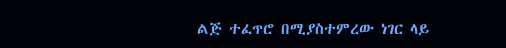ልጅ ተፈጥሮ በሚያስተምረው ነገር ላይ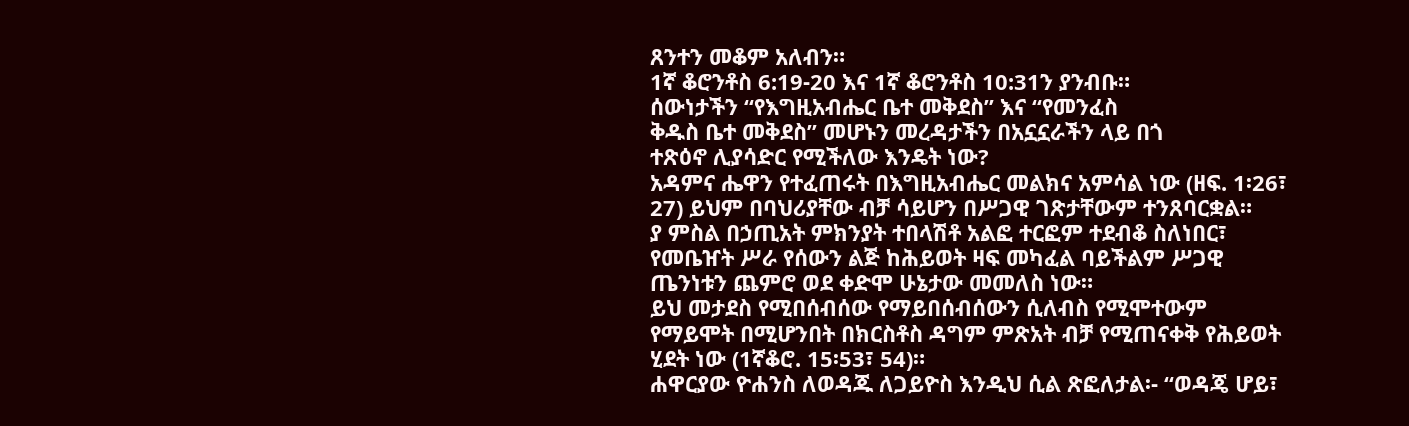ጸንተን መቆም አለብን።
1ኛ ቆሮንቶስ 6:19-20 እና 1ኛ ቆሮንቶስ 10:31ን ያንብቡ።
ሰውነታችን “የእግዚአብሔር ቤተ መቅደስ” እና “የመንፈስ
ቅዱስ ቤተ መቅደስ” መሆኑን መረዳታችን በአኗኗራችን ላይ በጎ
ተጽዕኖ ሊያሳድር የሚችለው እንዴት ነው?
አዳምና ሔዋን የተፈጠሩት በእግዚአብሔር መልክና አምሳል ነው (ዘፍ. 1፡26፣
27) ይህም በባህሪያቸው ብቻ ሳይሆን በሥጋዊ ገጽታቸውም ተንጸባርቋል።
ያ ምስል በኃጢአት ምክንያት ተበላሽቶ አልፎ ተርፎም ተደብቆ ስለነበር፣
የመቤዠት ሥራ የሰውን ልጅ ከሕይወት ዛፍ መካፈል ባይችልም ሥጋዊ
ጤንነቱን ጨምሮ ወደ ቀድሞ ሁኔታው መመለስ ነው።
ይህ መታደስ የሚበሰብሰው የማይበሰብሰውን ሲለብስ የሚሞተውም
የማይሞት በሚሆንበት በክርስቶስ ዳግም ምጽአት ብቻ የሚጠናቀቅ የሕይወት
ሂደት ነው (1ኛቆሮ. 15፡53፣ 54)።
ሐዋርያው ዮሐንስ ለወዳጁ ለጋይዮስ እንዲህ ሲል ጽፎለታል፡- “ወዳጄ ሆይ፣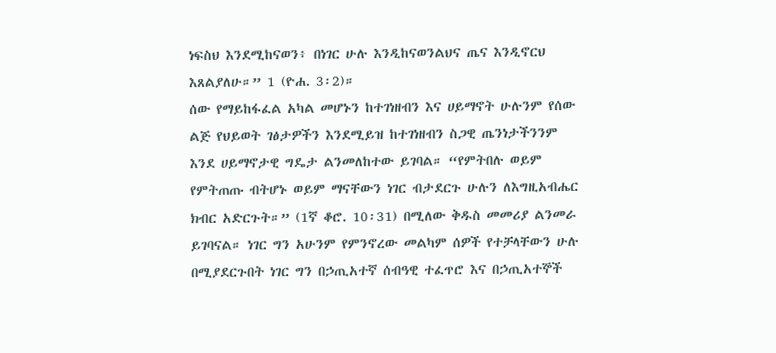ነፍስህ እንደሚከናወን፥ በነገር ሁሉ እንዲከናወንልህና ጤና እንዲኖርህ
እጸልያለሁ።” 1 (ዮሐ. 3፡2)።
ሰው የማይከፋፈል አካል መሆኑን ከተገነዘብን እና ሀይማኖት ሁሉንም የሰው
ልጅ የህይወት ገፅታዎችን እንደሚይዝ ከተገነዘብን ስጋዊ ጤንነታችንንም
እንደ ሀይማኖታዊ ግዴታ ልንመለከተው ይገባል። “የምትበሉ ወይም
የምትጠጡ ብትሆኑ ወይም ማናቸውን ነገር ብታደርጉ ሁሉን ለእግዚአብሔር
ክብር አድርጉት።” (1ኛ ቆሮ. 10፡31) በሚለው ቅዱስ መመሪያ ልንመራ
ይገባናል። ነገር ግን አሁንም የምንኖረው መልካም ሰዎች የተቻላቸውን ሁሉ
በሚያደርጉበት ነገር ግን በኃጢአተኛ ሰብዓዊ ተፈጥሮ እና በኃጢአተኞች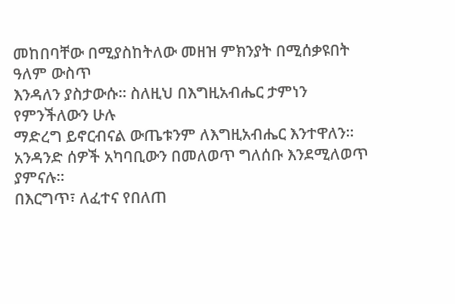መከበባቸው በሚያስከትለው መዘዝ ምክንያት በሚሰቃዩበት ዓለም ውስጥ
እንዳለን ያስታውሱ። ስለዚህ በእግዚአብሔር ታምነን የምንችለውን ሁሉ
ማድረግ ይኖርብናል ውጤቱንም ለእግዚአብሔር እንተዋለን።
አንዳንድ ሰዎች አካባቢውን በመለወጥ ግለሰቡ እንደሚለወጥ ያምናሉ።
በእርግጥ፣ ለፈተና የበለጠ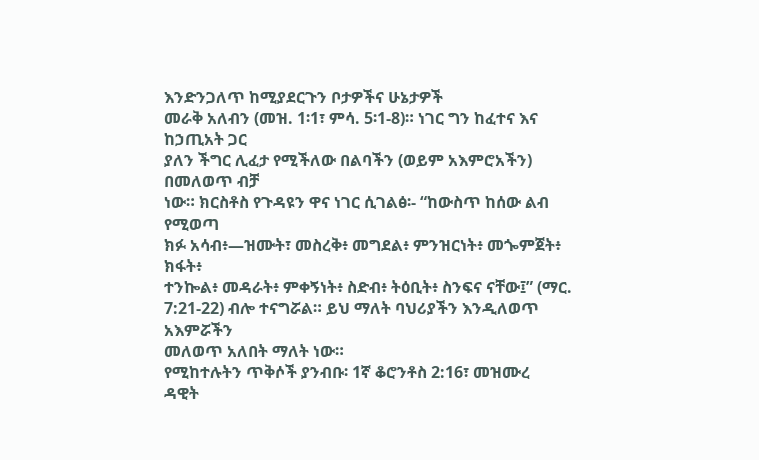እንድንጋለጥ ከሚያደርጉን ቦታዎችና ሁኔታዎች
መራቅ አለብን (መዝ. 1፡1፣ ምሳ. 5፡1-8)። ነገር ግን ከፈተና እና ከኃጢአት ጋር
ያለን ችግር ሊፈታ የሚችለው በልባችን (ወይም አእምሮአችን) በመለወጥ ብቻ
ነው። ክርስቶስ የጉዳዩን ዋና ነገር ሲገልፅ፡- “ከውስጥ ከሰው ልብ የሚወጣ
ክፉ አሳብ፥—ዝሙት፣ መስረቅ፥ መግደል፥ ምንዝርነት፥ መጐምጀት፥ ክፋት፥
ተንኰል፥ መዳራት፥ ምቀኝነት፥ ስድብ፥ ትዕቢት፥ ስንፍና ናቸው፤” (ማር.
7:21-22) ብሎ ተናግሯል። ይህ ማለት ባህሪያችን እንዲለወጥ አእምሯችን
መለወጥ አለበት ማለት ነው።
የሚከተሉትን ጥቅሶች ያንብቡ፡ 1ኛ ቆሮንቶስ 2:16፣ መዝሙረ
ዳዊት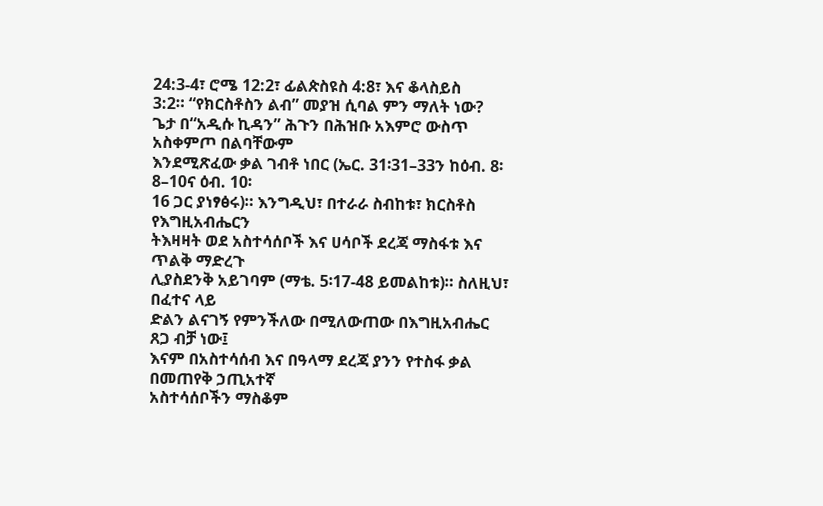24:3-4፣ ሮሜ 12:2፣ ፊልጵስዩስ 4:8፣ እና ቆላስይስ
3:2። “የክርስቶስን ልብ” መያዝ ሲባል ምን ማለት ነው?
ጌታ በ“አዲሱ ኪዳን” ሕጉን በሕዝቡ አእምሮ ውስጥ አስቀምጦ በልባቸውም
እንደሚጽፈው ቃል ገብቶ ነበር (ኤር. 31፡31–33ን ከዕብ. 8፡8–10ና ዕብ. 10፡
16 ጋር ያነፃፅሩ)። እንግዲህ፣ በተራራ ስብከቱ፣ ክርስቶስ የእግዚአብሔርን
ትእዛዛት ወደ አስተሳሰቦች እና ሀሳቦች ደረጃ ማስፋቱ እና ጥልቅ ማድረጉ
ሊያስደንቅ አይገባም (ማቴ. 5፡17-48 ይመልከቱ)። ስለዚህ፣ በፈተና ላይ
ድልን ልናገኝ የምንችለው በሚለውጠው በእግዚአብሔር ጸጋ ብቻ ነው፤
እናም በአስተሳሰብ እና በዓላማ ደረጃ ያንን የተስፋ ቃል በመጠየቅ ኃጢአተኛ
አስተሳሰቦችን ማስቆም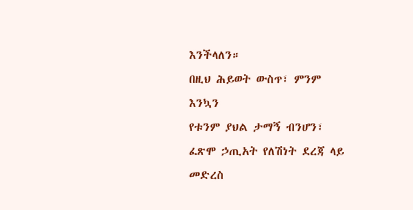እንችላለን።
በዚህ ሕይወት ውስጥ፣ ምንም እንኳን
የቱንም ያህል ታማኝ ብንሆን፣ ፈጽሞ ኃጢአት የለሽነት ደረጃ ላይ መድረስ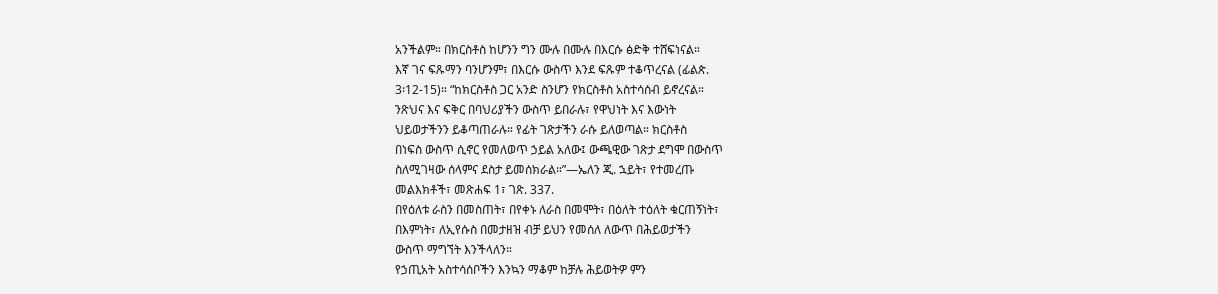አንችልም። በክርስቶስ ከሆንን ግን ሙሉ በሙሉ በእርሱ ፅድቅ ተሸፍነናል።
እኛ ገና ፍጹማን ባንሆንም፣ በእርሱ ውስጥ እንደ ፍጹም ተቆጥረናል (ፊልጵ.
3፡12-15)። “ከክርስቶስ ጋር አንድ ስንሆን የክርስቶስ አስተሳሰብ ይኖረናል።
ንጽህና እና ፍቅር በባህሪያችን ውስጥ ይበራሉ፣ የዋህነት እና እውነት
ህይወታችንን ይቆጣጠራሉ። የፊት ገጽታችን ራሱ ይለወጣል። ክርስቶስ
በነፍስ ውስጥ ሲኖር የመለወጥ ኃይል አለው፤ ውጫዊው ገጽታ ደግሞ በውስጥ
ስለሚገዛው ሰላምና ደስታ ይመሰክራል።”—ኤለን ጂ. ኋይት፣ የተመረጡ
መልእክቶች፣ መጽሐፍ 1፣ ገጽ. 337.
በየዕለቱ ራስን በመስጠት፣ በየቀኑ ለራስ በመሞት፣ በዕለት ተዕለት ቁርጠኝነት፣
በእምነት፣ ለኢየሱስ በመታዘዝ ብቻ ይህን የመሰለ ለውጥ በሕይወታችን
ውስጥ ማግኘት እንችላለን።
የኃጢአት አስተሳሰቦችን እንኳን ማቆም ከቻሉ ሕይወትዎ ምን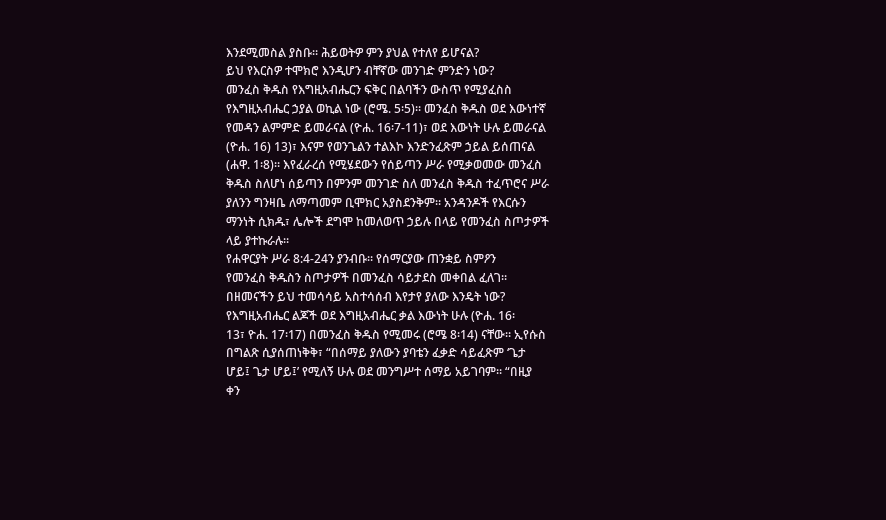እንደሚመስል ያስቡ። ሕይወትዎ ምን ያህል የተለየ ይሆናል?
ይህ የእርስዎ ተሞክሮ እንዲሆን ብቸኛው መንገድ ምንድን ነው?
መንፈስ ቅዱስ የእግዚአብሔርን ፍቅር በልባችን ውስጥ የሚያፈስስ
የእግዚአብሔር ኃያል ወኪል ነው (ሮሜ. 5፡5)። መንፈስ ቅዱስ ወደ እውነተኛ
የመዳን ልምምድ ይመራናል (ዮሐ. 16፡7-11)፣ ወደ እውነት ሁሉ ይመራናል
(ዮሐ. 16) 13)፣ እናም የወንጌልን ተልእኮ እንድንፈጽም ኃይል ይሰጠናል
(ሐዋ. 1፡8)። እየፈራረሰ የሚሄደውን የሰይጣን ሥራ የሚቃወመው መንፈስ
ቅዱስ ስለሆነ ሰይጣን በምንም መንገድ ስለ መንፈስ ቅዱስ ተፈጥሮና ሥራ
ያለንን ግንዛቤ ለማጣመም ቢሞክር አያስደንቅም። አንዳንዶች የእርሱን
ማንነት ሲክዱ፣ ሌሎች ደግሞ ከመለወጥ ኃይሉ በላይ የመንፈስ ስጦታዎች
ላይ ያተኩራሉ።
የሐዋርያት ሥራ 8:4-24ን ያንብቡ። የሰማርያው ጠንቋይ ስምዖን
የመንፈስ ቅዱስን ስጦታዎች በመንፈስ ሳይታደስ መቀበል ፈለገ።
በዘመናችን ይህ ተመሳሳይ አስተሳሰብ እየታየ ያለው እንዴት ነው?
የእግዚአብሔር ልጆች ወደ እግዚአብሔር ቃል እውነት ሁሉ (ዮሐ. 16፡
13፣ ዮሐ. 17፡17) በመንፈስ ቅዱስ የሚመሩ (ሮሜ 8፡14) ናቸው። ኢየሱስ
በግልጽ ሲያሰጠነቅቅ፣ “በሰማይ ያለውን ያባቴን ፈቃድ ሳይፈጽም ‘ጌታ
ሆይ፤ ጌታ ሆይ፤’ የሚለኝ ሁሉ ወደ መንግሥተ ሰማይ አይገባም። “በዚያ
ቀን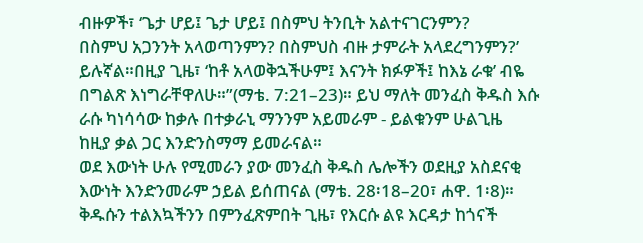ብዙዎች፣ ‘ጌታ ሆይ፤ ጌታ ሆይ፤ በስምህ ትንቢት አልተናገርንምን?
በስምህ አጋንንት አላወጣንምን? በስምህስ ብዙ ታምራት አላደረግንምን?’
ይሉኛል።በዚያ ጊዜ፣ ‘ከቶ አላወቅኋችሁም፤ እናንት ክፉዎች፤ ከእኔ ራቁ’ ብዬ
በግልጽ እነግራቸዋለሁ።”(ማቴ. 7:21–23)። ይህ ማለት መንፈስ ቅዱስ እሱ
ራሱ ካነሳሳው ከቃሉ በተቃራኒ ማንንም አይመራም - ይልቁንም ሁልጊዜ
ከዚያ ቃል ጋር እንድንስማማ ይመራናል።
ወደ እውነት ሁሉ የሚመራን ያው መንፈስ ቅዱስ ሌሎችን ወደዚያ አስደናቂ
እውነት እንድንመራም ኃይል ይሰጠናል (ማቴ. 28፡18–20፣ ሐዋ. 1፡8)።
ቅዱሱን ተልእኳችንን በምንፈጽምበት ጊዜ፣ የእርሱ ልዩ እርዳታ ከጎናች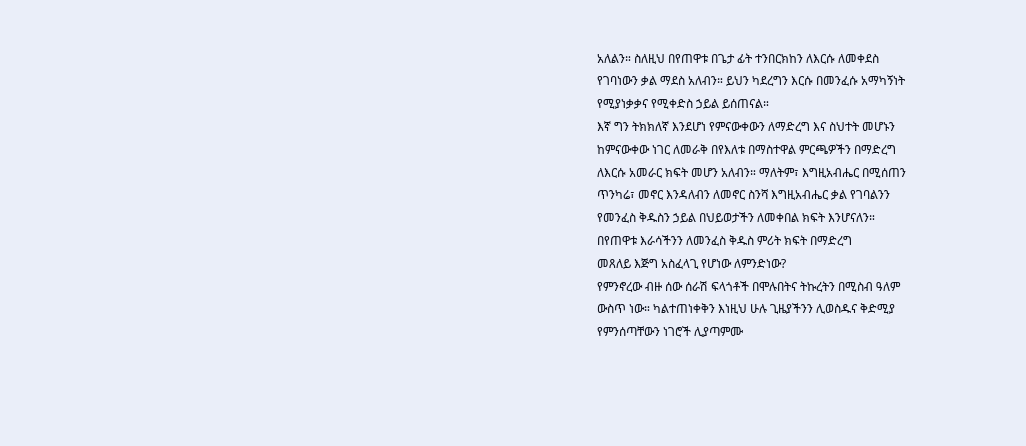አለልን። ስለዚህ በየጠዋቱ በጌታ ፊት ተንበርክከን ለእርሱ ለመቀደስ
የገባነውን ቃል ማደስ አለብን። ይህን ካደረግን እርሱ በመንፈሱ አማካኝነት
የሚያነቃቃና የሚቀድስ ኃይል ይሰጠናል።
እኛ ግን ትክክለኛ እንደሆነ የምናውቀውን ለማድረግ እና ስህተት መሆኑን
ከምናውቀው ነገር ለመራቅ በየእለቱ በማስተዋል ምርጫዎችን በማድረግ
ለእርሱ አመራር ክፍት መሆን አለብን። ማለትም፣ እግዚአብሔር በሚሰጠን
ጥንካሬ፣ መኖር እንዳለብን ለመኖር ስንሻ እግዚአብሔር ቃል የገባልንን
የመንፈስ ቅዱስን ኃይል በህይወታችን ለመቀበል ክፍት እንሆናለን።
በየጠዋቱ እራሳችንን ለመንፈስ ቅዱስ ምሪት ክፍት በማድረግ
መጸለይ እጅግ አስፈላጊ የሆነው ለምንድነው?
የምንኖረው ብዙ ሰው ሰራሽ ፍላጎቶች በሞሉበትና ትኩረትን በሚስብ ዓለም
ውስጥ ነው። ካልተጠነቀቅን እነዚህ ሁሉ ጊዜያችንን ሊወስዱና ቅድሚያ
የምንሰጣቸውን ነገሮች ሊያጣምሙ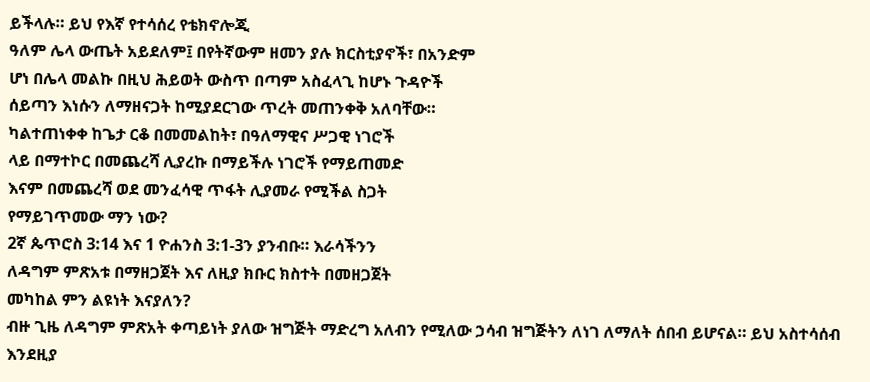ይችላሉ። ይህ የእኛ የተሳሰረ የቴክኖሎጂ
ዓለም ሌላ ውጤት አይደለም፤ በየትኛውም ዘመን ያሉ ክርስቲያኖች፣ በአንድም
ሆነ በሌላ መልኩ በዚህ ሕይወት ውስጥ በጣም አስፈላጊ ከሆኑ ጉዳዮች
ሰይጣን እነሱን ለማዘናጋት ከሚያደርገው ጥረት መጠንቀቅ አለባቸው።
ካልተጠነቀቀ ከጌታ ርቆ በመመልከት፣ በዓለማዊና ሥጋዊ ነገሮች
ላይ በማተኮር በመጨረሻ ሊያረኩ በማይችሉ ነገሮች የማይጠመድ
እናም በመጨረሻ ወደ መንፈሳዊ ጥፋት ሊያመራ የሚችል ስጋት
የማይገጥመው ማን ነው?
2ኛ ጴጥሮስ 3:14 እና 1 ዮሐንስ 3:1-3ን ያንብቡ። እራሳችንን
ለዳግም ምጽአቱ በማዘጋጀት እና ለዚያ ክቡር ክስተት በመዘጋጀት
መካከል ምን ልዩነት እናያለን?
ብዙ ጊዜ ለዳግም ምጽአት ቀጣይነት ያለው ዝግጅት ማድረግ አለብን የሚለው ኃሳብ ዝግጅትን ለነገ ለማለት ሰበብ ይሆናል። ይህ አስተሳሰብ እንደዚያ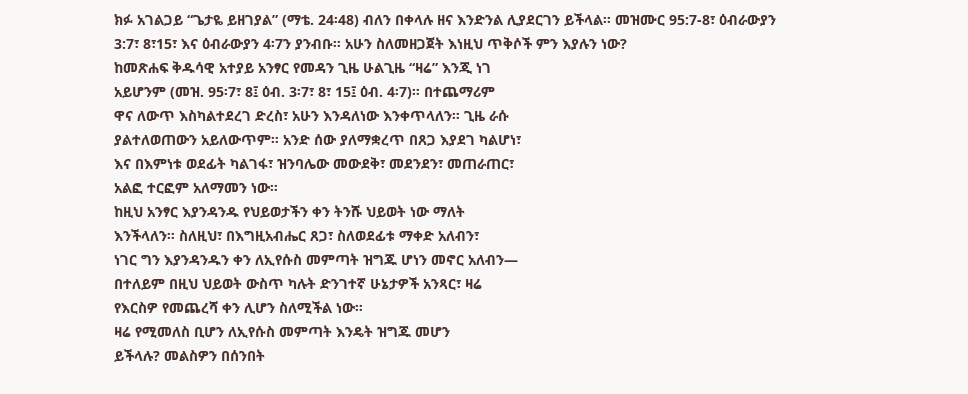ክፉ አገልጋይ “ጌታዬ ይዘገያል” (ማቴ. 24፡48) ብለን በቀላሉ ዘና እንድንል ሊያደርገን ይችላል። መዝሙር 95:7-8፣ ዕብራውያን 3:7፣ 8፣15፣ እና ዕብራውያን 4፡7ን ያንብቡ። አሁን ስለመዘጋጀት እነዚህ ጥቅሶች ምን እያሉን ነው?
ከመጽሐፍ ቅዱሳዊ አተያይ አንፃር የመዳን ጊዜ ሁልጊዜ “ዛሬ” እንጂ ነገ
አይሆንም (መዝ. 95፡7፣ 8፤ ዕብ. 3፡7፣ 8፣ 15፤ ዕብ. 4፡7)። በተጨማሪም
ዋና ለውጥ እስካልተደረገ ድረስ፣ አሁን እንዳለነው እንቀጥላለን። ጊዜ ራሱ
ያልተለወጠውን አይለውጥም። አንድ ሰው ያለማቋረጥ በጸጋ እያደገ ካልሆነ፣
እና በእምነቱ ወደፊት ካልገፋ፣ ዝንባሌው መውደቅ፣ መደንደን፣ መጠራጠር፣
አልፎ ተርፎም አለማመን ነው።
ከዚህ አንፃር እያንዳንዱ የህይወታችን ቀን ትንሹ ህይወት ነው ማለት
እንችላለን። ስለዚህ፣ በእግዚአብሔር ጸጋ፣ ስለወደፊቱ ማቀድ አለብን፣
ነገር ግን እያንዳንዱን ቀን ለኢየሱስ መምጣት ዝግጁ ሆነን መኖር አለብን—
በተለይም በዚህ ህይወት ውስጥ ካሉት ድንገተኛ ሁኔታዎች አንጻር፣ ዛሬ
የእርስዎ የመጨረሻ ቀን ሊሆን ስለሚችል ነው።
ዛሬ የሚመለስ ቢሆን ለኢየሱስ መምጣት እንዴት ዝግጁ መሆን
ይችላሉ? መልስዎን በሰንበት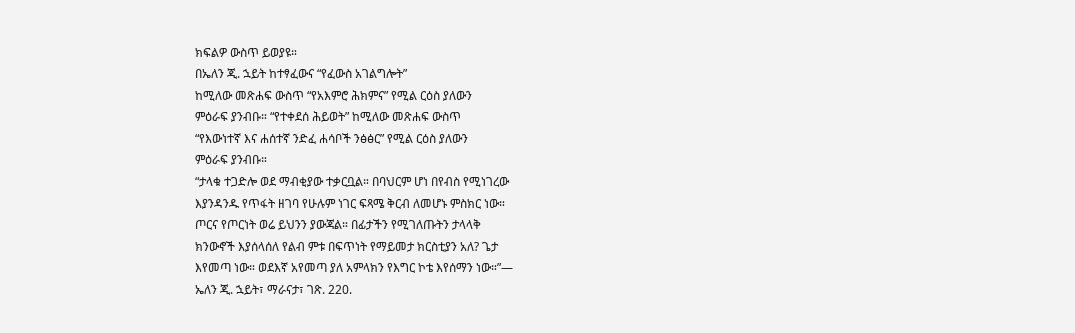ክፍልዎ ውስጥ ይወያዩ።
በኤለን ጂ. ኋይት ከተፃፈውና “የፈውስ አገልግሎት”
ከሚለው መጽሐፍ ውስጥ “የአእምሮ ሕክምና” የሚል ርዕስ ያለውን
ምዕራፍ ያንብቡ። “የተቀደሰ ሕይወት” ከሚለው መጽሐፍ ውስጥ
“የእውነተኛ እና ሐሰተኛ ንድፈ ሐሳቦች ንፅፅር” የሚል ርዕስ ያለውን
ምዕራፍ ያንብቡ።
“ታላቁ ተጋድሎ ወደ ማብቂያው ተቃርቧል። በባህርም ሆነ በየብስ የሚነገረው
እያንዳንዱ የጥፋት ዘገባ የሁሉም ነገር ፍጻሜ ቅርብ ለመሆኑ ምስክር ነው።
ጦርና የጦርነት ወሬ ይህንን ያውጃል። በፊታችን የሚገለጡትን ታላላቅ
ክንውኖች እያሰላሰለ የልብ ምቱ በፍጥነት የማይመታ ክርስቲያን አለ? ጌታ
እየመጣ ነው። ወደእኛ አየመጣ ያለ አምላክን የእግር ኮቴ እየሰማን ነው።”—
ኤለን ጂ. ኋይት፣ ማራናታ፣ ገጽ. 220.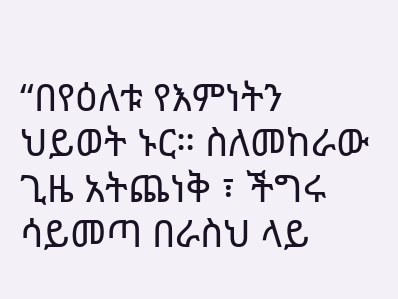“በየዕለቱ የእምነትን ህይወት ኑር። ስለመከራው ጊዜ አትጨነቅ ፣ ችግሩ
ሳይመጣ በራስህ ላይ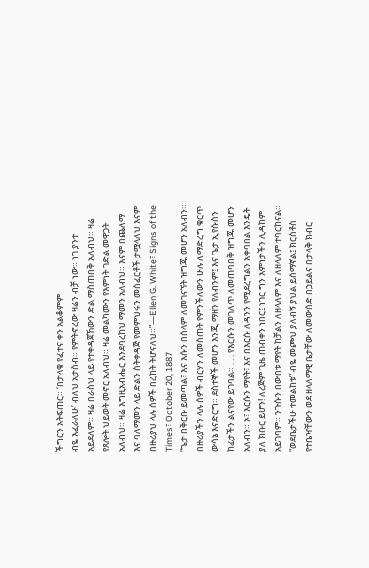ችግርን አትፍጠር። ‘በታላቁ የፈተና ቀን አልቆምም
ብዬ እፈራለሁ’ ብለህ አታስብ። የምትኖረው ዛሬን ብቻ ነው። ነገ ያንተ
አይደለም። ዛሬ በራስህ ላይ የተቀዳጀኸውን ድል ማስጠበቅ አለብህ። ዛሬ
የጸሎት ህይወት መኖር አለብህ። ዛሬ መልካሙን የእምነት ገድል መዋጋት
አለብህ። ዛሬ እግዚአብሔር እንደባረከህ ማመን አለብህ። እናም በጨለማ
እና ባለማመን ላይ ድልን ስትቀዳጅ የመምህሩን መስፈርቶች ታሟላለህ እናም
በዙሪያህ ላሉ ሰዎች በረከት ትሆናለህ።”—Ellen G. White፣ Signs of the
Times፣ October 20, 1887
“ጌታ በቅርቡ ይመጣል፣ እና እሱን በሰላም ለመገናኘት ዝግጁ መሆን አለብን።
በዙሪያችን ላሉ ሰዎች ብርሃን ለመስጠት የምንችለውን ሁሉ ለማድረግ ቁርጥ
ውሳኔ እናድርግ። ደስተኞች መሆን እንጂ ማዘን የለብንም፤ እና ጌታ ኢየሱስን
ከፊታችን ልናየው ይገባል። . . . የእርሱን መገለጥ ለመጠባበቅ ዝግጁ መሆን
አለብን። ኦ፣ እርሱን ማየት፣ እና በእርሱ ለዳንን የሚደረግልን አቀባበል እንዴት
ያለ ክቡር ይሆን! ለረጅም ጊዜ ጠብቀን ነበር፤ ነገር ግን እምነታችን ሊዳከም
አይገባም። ንጉሱን በውበቱ ማየት ከቻልን ለዘላለም እና ለዘላለም ተባርከናል።
“ወደቤታችሁ ተመልከቱ” ብዬ መጮህ ያለብኝ ያህል ይሰማኛል፤ ክርስቶስ
የተቤዣቸውን ወደ ዘላለማዊ ቤታቸው ለመውሰድ በኃይልና በታላቅ ክብር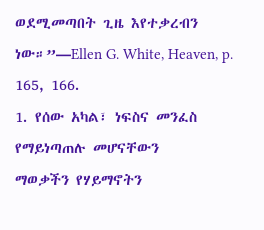ወደሚመጣበት ጊዜ እየተቃረብን ነው።”—Ellen G. White, Heaven, p.
165, 166.
1. የሰው አካል፣ ነፍስና መንፈስ የማይነጣጠሉ መሆናቸውን
ማወቃችን የሃይማኖትን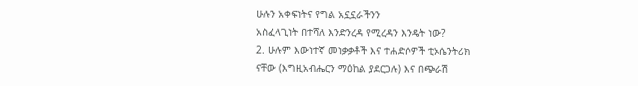ሁሉን አቀፍነትና የግል አኗኗራችንን
አስፈላጊነት በተሻለ እንድንረዳ የሚረዳን እንዴት ነው?
2. ሁሉም እውነተኛ መነቃቃቶች እና ተሐድሶዎች ቲኦሴንትሪክ
ናቸው (እግዚአብሔርን ማዕከል ያደርጋሉ) እና በጭራሽ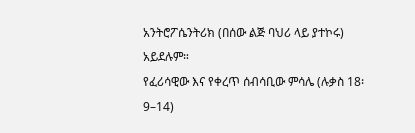አንትሮፖሴንትሪክ (በሰው ልጅ ባህሪ ላይ ያተኮሩ) አይደሉም።
የፈሪሳዊው እና የቀረጥ ሰብሳቢው ምሳሌ (ሉቃስ 18፡9–14)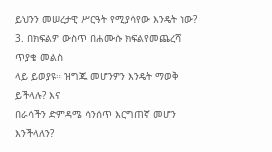ይህንን መሠረታዊ ሥርዓት የሚያሳየው እንዴት ነው?
3. በክፍልዎ ውስጥ በሐሙሱ ክፍልየመጨረሻ ጥያቄ መልስ
ላይ ይወያዩ። ዝግጁ መሆንዎን እንዴት ማወቅ ይችላሉ? እና
በራሳችን ድምዳሜ ሳንሰጥ እርግጠኛ መሆን እንችላለን?